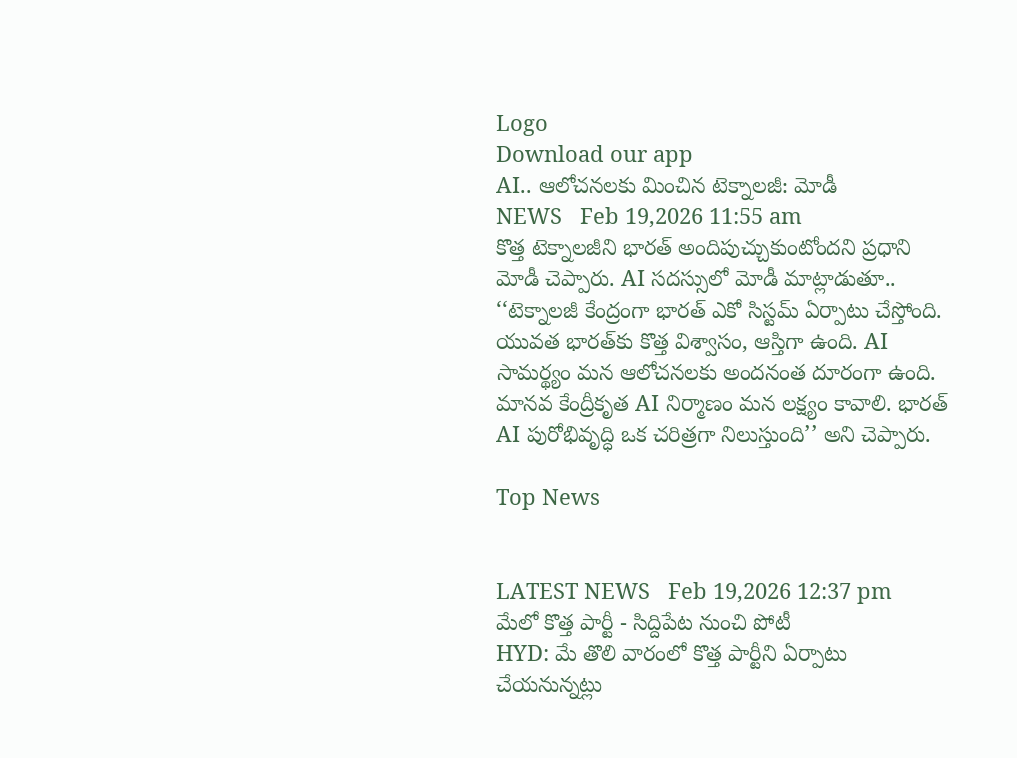Logo
Download our app
AI.. ఆలోచనలకు మించిన టెక్నాల‌జీ: మోడీ
NEWS   Feb 19,2026 11:55 am
కొత్త టెక్నాల‌జీని భారత్‌ అందిపుచ్చుకుంటోందని ప్రధాని మోడీ చెప్పారు. AI సదస్సులో మోడీ మాట్లాడుతూ.. ‘‘టెక్నాలజీ కేంద్రంగా భారత్‌ ఎకో సిస్టమ్‌ ఏర్పాటు చేస్తోంది. యువత భారత్‌కు కొత్త విశ్వాసం, ఆస్తిగా ఉంది. AI సామర్థ్యం మ‌న‌ ఆలోచనలకు అందనంత దూరంగా ఉంది. మానవ కేంద్రీకృత AI నిర్మాణం మన లక్ష్యం కావాలి. భారత్‌ AI పురోభివృద్ధి ఒక చరిత్రగా నిలుస్తుంది’’ అని చెప్పారు.

Top News


LATEST NEWS   Feb 19,2026 12:37 pm
మేలో కొత్త పార్టీ - సిద్దిపేట నుంచి పోటీ
HYD: మే తొలి వారంలో కొత్త పార్టీని ఏర్పాటు చేయనున్నట్లు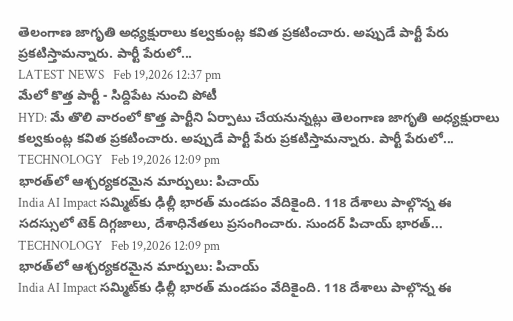తెలంగాణ జాగృతి అధ్యక్షురాలు కల్వకుంట్ల కవిత ప్రకటించారు. అప్పుడే పార్టీ పేరు ప్రకటిస్తామన్నారు. పార్టీ పేరులో...
LATEST NEWS   Feb 19,2026 12:37 pm
మేలో కొత్త పార్టీ - సిద్దిపేట నుంచి పోటీ
HYD: మే తొలి వారంలో కొత్త పార్టీని ఏర్పాటు చేయనున్నట్లు తెలంగాణ జాగృతి అధ్యక్షురాలు కల్వకుంట్ల కవిత ప్రకటించారు. అప్పుడే పార్టీ పేరు ప్రకటిస్తామన్నారు. పార్టీ పేరులో...
TECHNOLOGY   Feb 19,2026 12:09 pm
భారత్‌లో ఆశ్చ‌ర్య‌క‌ర‌మైన మార్పులు: పిచాయ్
India AI Impact స‌మ్మిట్‌కు ఢిల్లీ భార‌త్ మండ‌పం వేదికైంది. 118 దేశాలు పాల్గొన్న ఈ సదస్సులో టెక్ దిగ్గజాలు, దేశాధినేతలు ప్రసంగించారు. సుంద‌ర్ పిచాయ్ భారత్‌...
TECHNOLOGY   Feb 19,2026 12:09 pm
భారత్‌లో ఆశ్చ‌ర్య‌క‌ర‌మైన మార్పులు: పిచాయ్
India AI Impact స‌మ్మిట్‌కు ఢిల్లీ భార‌త్ మండ‌పం వేదికైంది. 118 దేశాలు పాల్గొన్న ఈ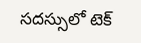సదస్సులో టెక్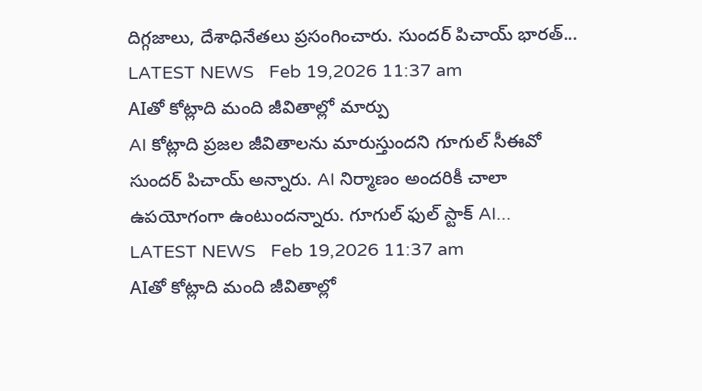దిగ్గజాలు, దేశాధినేతలు ప్రసంగించారు. సుంద‌ర్ పిచాయ్ భారత్‌...
LATEST NEWS   Feb 19,2026 11:37 am
AIతో కోట్లాది మంది జీవితాల్లో మార్పు
AI కోట్లాది ప్రజల జీవితాలను మారుస్తుందని గూగుల్‌ సీఈవో సుందర్‌ పిచాయ్‌ అన్నారు. AI నిర్మాణం అందరికీ చాలా ఉపయోగంగా ఉంటుందన్నారు. గూగుల్‌ ఫుల్‌ స్టాక్‌ AI...
LATEST NEWS   Feb 19,2026 11:37 am
AIతో కోట్లాది మంది జీవితాల్లో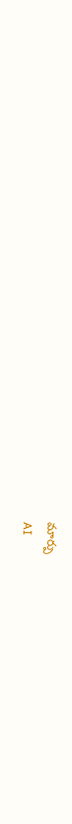మార్పు
AI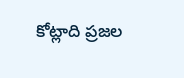కోట్లాది ప్రజల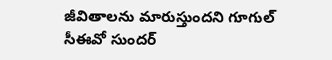జీవితాలను మారుస్తుందని గూగుల్‌ సీఈవో సుందర్‌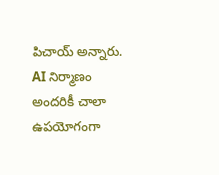పిచాయ్‌ అన్నారు. AI నిర్మాణం అందరికీ చాలా ఉపయోగంగా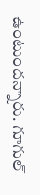ఉంటుందన్నారు. గూగుల్‌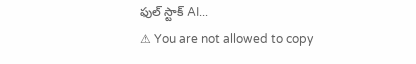ఫుల్‌ స్టాక్‌ AI...
⚠ You are not allowed to copy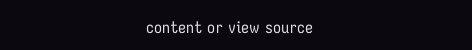content or view source